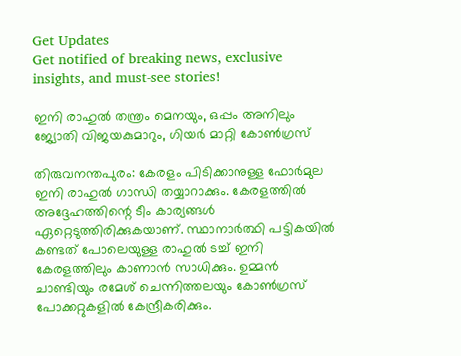Get Updates
Get notified of breaking news, exclusive insights, and must-see stories!

ഇനി രാഹുല്‍ തന്ത്രം മെനയും, ഒപ്പം അനിലും ജ്യോതി വിജയകുമാറും, ഗിയര്‍ മാറ്റി കോണ്‍ഗ്രസ്

തിരുവനന്തപുരം: കേരളം പിടിക്കാനുള്ള ഫോര്‍മുല ഇനി രാഹുല്‍ ഗാന്ധി തയ്യാറാക്കും. കേരളത്തില്‍ അദ്ദേഹത്തിന്റെ ടീം കാര്യങ്ങള്‍ ഏറ്റെടുത്തിരിക്കുകയാണ്. സ്ഥാനാര്‍ത്ഥി പട്ടികയില്‍ കണ്ടത് പോലെയുള്ള രാഹുല്‍ ടച്ച് ഇനി കേരളത്തിലും കാണാന്‍ സാധിക്കും. ഉമ്മന്‍ ചാണ്ടിയും രമേശ് ചെന്നിത്തലയും കോണ്‍ഗ്രസ് പോക്കറ്റുകളില്‍ കേന്ദ്രീകരിക്കും.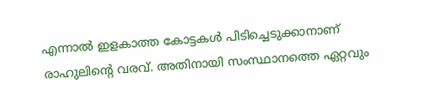എന്നാല്‍ ഇളകാത്ത കോട്ടകള്‍ പിടിച്ചെടുക്കാനാണ് രാഹുലിന്റെ വരവ്. അതിനായി സംസ്ഥാനത്തെ ഏറ്റവും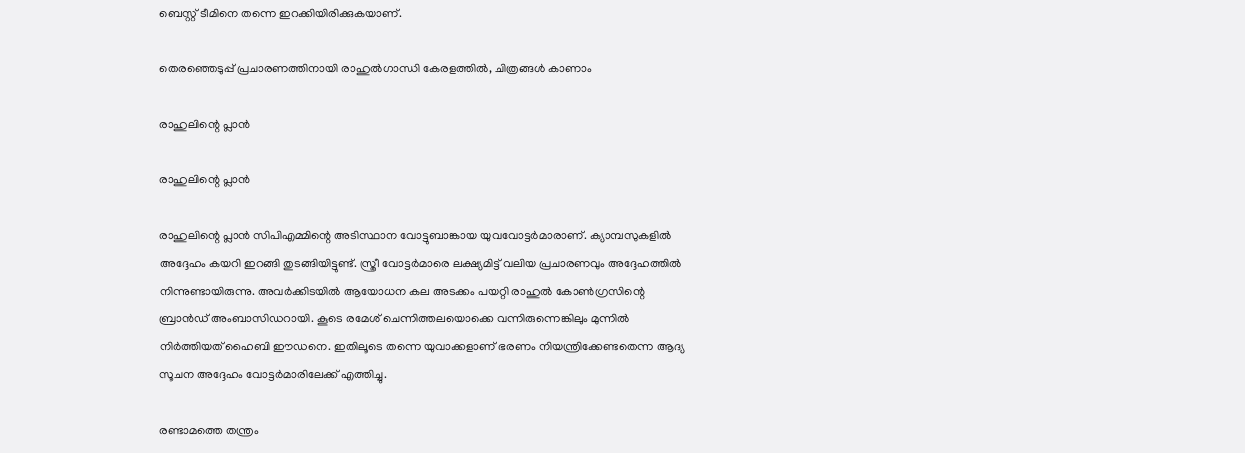ബെസ്റ്റ് ടീമിനെ തന്നെ ഇറക്കിയിരിക്കുകയാണ്.

തെരഞ്ഞെടുപ്പ് പ്രചാരണത്തിനായി രാഹുല്‍ഗാന്ധി കേരളത്തില്‍, ചിത്രങ്ങള്‍ കാണാം

രാഹുലിന്റെ പ്ലാന്‍

രാഹുലിന്റെ പ്ലാന്‍

രാഹുലിന്റെ പ്ലാന്‍ സിപിഎമ്മിന്റെ അടിസ്ഥാന വോട്ടുബാങ്കായ യുവവോട്ടര്‍മാരാണ്. ക്യാമ്പസുകളില്‍ അദ്ദേഹം കയറി ഇറങ്ങി തുടങ്ങിയിട്ടുണ്ട്. സ്ത്രീ വോട്ടര്‍മാരെ ലക്ഷ്യമിട്ട് വലിയ പ്രചാരണവും അദ്ദേഹത്തില്‍ നിന്നുണ്ടായിരുന്നു. അവര്‍ക്കിടയില്‍ ആയോധന കല അടക്കം പയറ്റി രാഹുല്‍ കോണ്‍ഗ്രസിന്റെ ബ്രാന്‍ഡ് അംബാസിഡറായി. കൂടെ രമേശ് ചെന്നിത്തലയൊക്കെ വന്നിരുന്നെങ്കിലും മുന്നില്‍ നിര്‍ത്തിയത് ഹൈബി ഈഡനെ. ഇതിലൂടെ തന്നെ യുവാക്കളാണ് ഭരണം നിയന്ത്രിക്കേണ്ടതെന്ന ആദ്യ സൂചന അദ്ദേഹം വോട്ടര്‍മാരിലേക്ക് എത്തിച്ചു.

രണ്ടാമത്തെ തന്ത്രം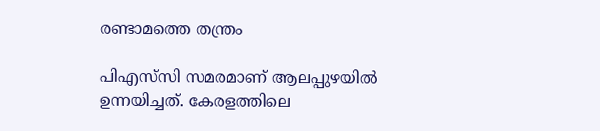രണ്ടാമത്തെ തന്ത്രം

പിഎസ്‌സി സമരമാണ് ആലപ്പുഴയില്‍ ഉന്നയിച്ചത്. കേരളത്തിലെ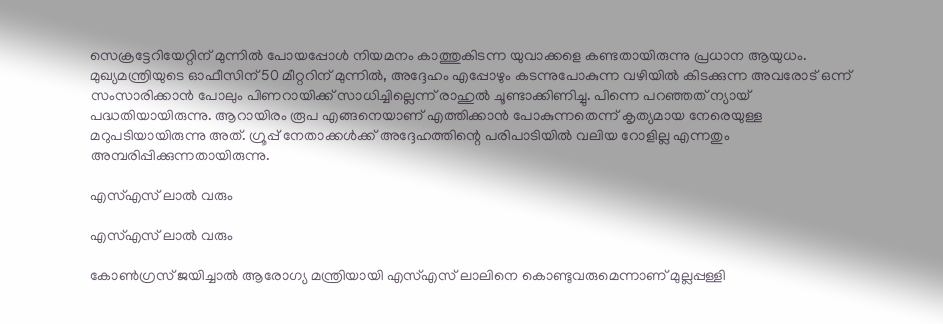സെക്രട്ടേറിയേറ്റിന് മുന്നില്‍ പോയപ്പോള്‍ നിയമനം കാത്തുകിടന്ന യുവാക്കളെ കണ്ടതായിരുന്നു പ്രധാന ആയുധം. മുഖ്യമന്ത്രിയുടെ ഓഫീസിന് 50 മീറ്ററിന് മുന്നില്‍, അദ്ദേഹം എപ്പോഴും കടന്നുപോകുന്ന വഴിയില്‍ കിടക്കുന്ന അവരോട് ഒന്ന് സംസാരിക്കാന്‍ പോലും പിണറായിക്ക് സാധിച്ചില്ലെന്ന് രാഹുല്‍ ചൂണ്ടാക്കിണിച്ചു. പിന്നെ പറഞ്ഞത് ന്യായ് പദ്ധതിയായിരുന്നു. ആറായിരം രൂപ എങ്ങനെയാണ് എത്തിക്കാന്‍ പോകുന്നതെന്ന് കൃത്യമായ നേരെയുള്ള മറുപടിയായിരുന്നു അത്. ഗ്രൂപ്പ് നേതാക്കള്‍ക്ക് അദ്ദേഹത്തിന്റെ പരിപാടിയില്‍ വലിയ റോളില്ല എന്നതും അമ്പരിപ്പിക്കുന്നതായിരുന്നു.

എസ്എസ് ലാല്‍ വരും

എസ്എസ് ലാല്‍ വരും

കോണ്‍ഗ്രസ് ജയിച്ചാല്‍ ആരോഗ്യ മന്ത്രിയായി എസ്എസ് ലാലിനെ കൊണ്ടുവരുമെന്നാണ് മുല്ലപ്പള്ളി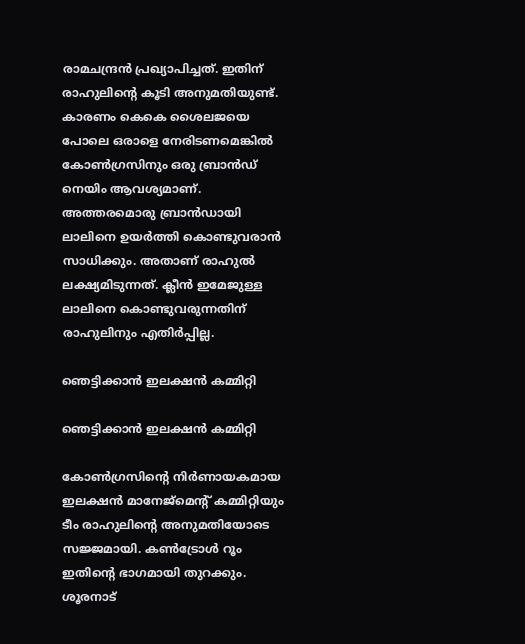രാമചന്ദ്രന്‍ പ്രഖ്യാപിച്ചത്. ഇതിന് രാഹുലിന്റെ കൂടി അനുമതിയുണ്ട്. കാരണം കെകെ ശൈലജയെ പോലെ ഒരാളെ നേരിടണമെങ്കില്‍ കോണ്‍ഗ്രസിനും ഒരു ബ്രാന്‍ഡ് നെയിം ആവശ്യമാണ്. അത്തരമൊരു ബ്രാന്‍ഡായി ലാലിനെ ഉയര്‍ത്തി കൊണ്ടുവരാന്‍ സാധിക്കും. അതാണ് രാഹുല്‍ ലക്ഷ്യമിടുന്നത്. ക്ലീന്‍ ഇമേജുള്ള ലാലിനെ കൊണ്ടുവരുന്നതിന് രാഹുലിനും എതിര്‍പ്പില്ല.

ഞെട്ടിക്കാന്‍ ഇലക്ഷന്‍ കമ്മിറ്റി

ഞെട്ടിക്കാന്‍ ഇലക്ഷന്‍ കമ്മിറ്റി

കോണ്‍ഗ്രസിന്റെ നിര്‍ണായകമായ ഇലക്ഷന്‍ മാനേജ്‌മെന്റ് കമ്മിറ്റിയും ടീം രാഹുലിന്റെ അനുമതിയോടെ സജ്ജമായി. കണ്‍ട്രോള്‍ റൂം ഇതിന്റെ ഭാഗമായി തുറക്കും. ശൂരനാട്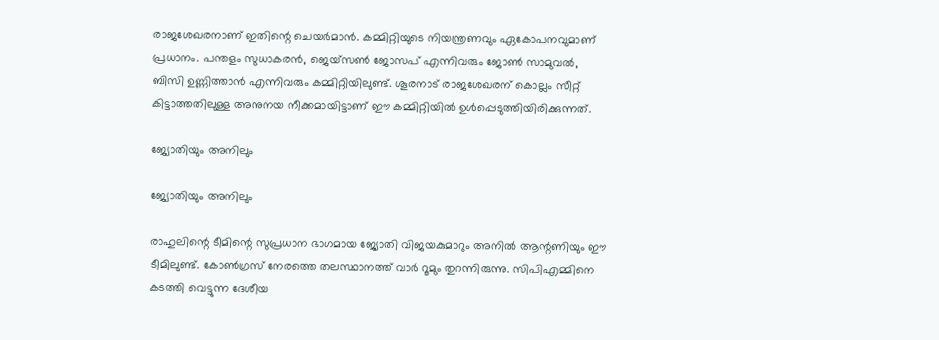രാജശേഖരനാണ് ഇതിന്റെ ചെയര്‍മാന്‍. കമ്മിറ്റിയുടെ നിയന്ത്രണവും ഏകോപനവുമാണ് പ്രധാനം. പന്തളം സുധാകരന്‍, ജെയ്‌സണ്‍ ജോസപ് എന്നിവരും ജോണ്‍ സാമുവല്‍, ബിസി ഉണ്ണിത്താന്‍ എന്നിവരും കമ്മിറ്റിയിലുണ്ട്. ശൂരനാട് രാജശേഖരന് കൊല്ലം സീറ്റ് കിട്ടാത്തതിലുള്ള അനുനയ നീക്കമായിട്ടാണ് ഈ കമ്മിറ്റിയില്‍ ഉള്‍പ്പെടുത്തിയിരിക്കുന്നത്.

ജ്യോതിയും അനിലും

ജ്യോതിയും അനിലും

രാഹുലിന്റെ ടീമിന്റെ സുപ്രധാന ഭാഗമായ ജ്യോതി വിജയകുമാറും അനില്‍ ആന്റണിയും ഈ ടീമിലുണ്ട്. കോണ്‍ഗ്രസ് നേരത്തെ തലസ്ഥാനത്ത് വാര്‍ റൂമും തുറന്നിരുന്നു. സിപിഎമ്മിനെ കടത്തി വെട്ടുന്ന ദേശീയ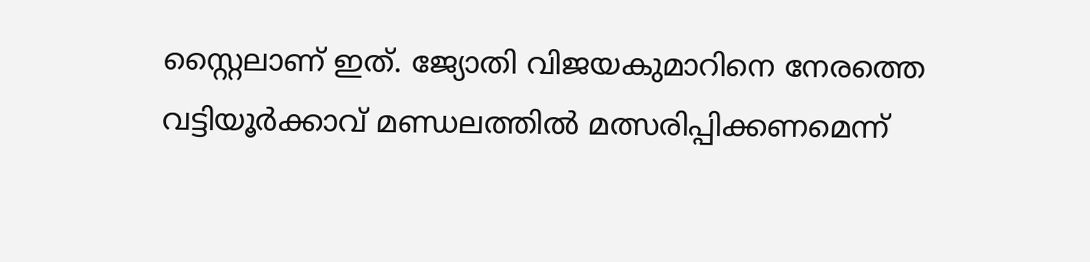സ്റ്റൈലാണ് ഇത്. ജ്യോതി വിജയകുമാറിനെ നേരത്തെ വട്ടിയൂര്‍ക്കാവ് മണ്ഡലത്തില്‍ മത്സരിപ്പിക്കണമെന്ന്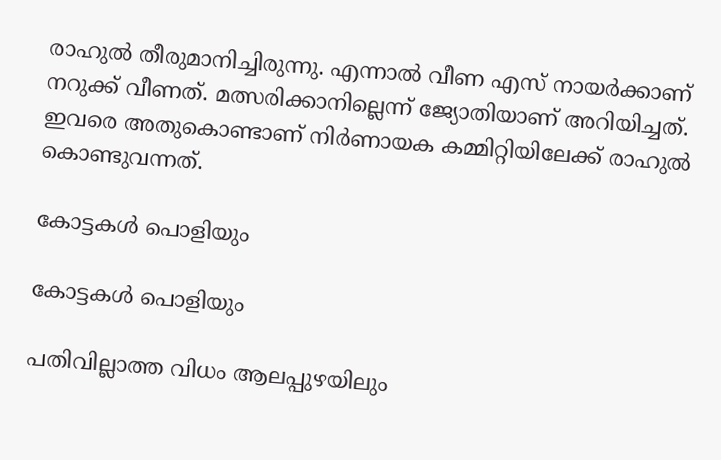രാഹുല്‍ തീരുമാനിച്ചിരുന്നു. എന്നാല്‍ വീണ എസ് നായര്‍ക്കാണ് നറുക്ക് വീണത്. മത്സരിക്കാനില്ലെന്ന് ജ്യോതിയാണ് അറിയിച്ചത്. ഇവരെ അതുകൊണ്ടാണ് നിര്‍ണായക കമ്മിറ്റിയിലേക്ക് രാഹുല്‍ കൊണ്ടുവന്നത്.

കോട്ടകള്‍ പൊളിയും

കോട്ടകള്‍ പൊളിയും

പതിവില്ലാത്ത വിധം ആലപ്പുഴയിലും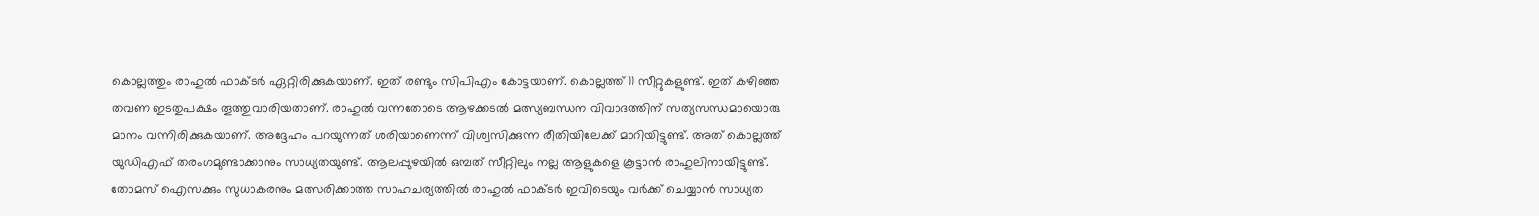കൊല്ലത്തും രാഹുല്‍ ഫാക്ടര്‍ ഏറ്റിരിക്കുകയാണ്. ഇത് രണ്ടും സിപിഎം കോട്ടയാണ്. കൊല്ലത്ത് 11 സീറ്റുകളുണ്ട്. ഇത് കഴിഞ്ഞ തവണ ഇടതുപക്ഷം തൂത്തുവാരിയതാണ്. രാഹുല്‍ വന്നതോടെ ആഴക്കടല്‍ മത്സ്യബന്ധന വിവാദത്തിന് സത്യസന്ധമായൊരു മാനം വന്നിരിക്കുകയാണ്. അദ്ദേഹം പറയുന്നത് ശരിയാണെന്ന് വിശ്വസിക്കുന്ന രീതിയിലേക്ക് മാറിയിട്ടുണ്ട്. അത് കൊല്ലത്ത് യുഡിഎഫ് തരംഗമുണ്ടാക്കാനും സാധ്യതയുണ്ട്. ആലപ്പുഴയില്‍ ഒമ്പത് സീറ്റിലും നല്ല ആളുകളെ കൂട്ടാന്‍ രാഹുലിനായിട്ടുണ്ട്. തോമസ് ഐസക്കും സുധാകരനും മത്സരിക്കാത്ത സാഹചര്യത്തില്‍ രാഹുല്‍ ഫാക്ടര്‍ ഇവിടെയും വര്‍ക്ക് ചെയ്യാന്‍ സാധ്യത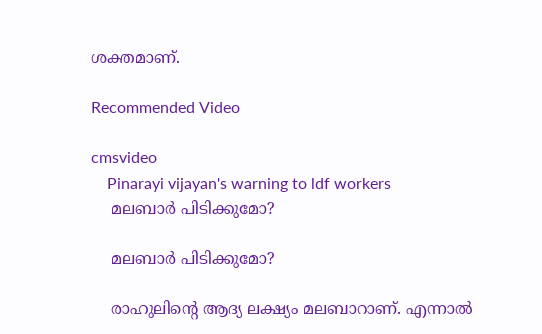ശക്തമാണ്.

Recommended Video

cmsvideo
    Pinarayi vijayan's warning to ldf workers
    മലബാര്‍ പിടിക്കുമോ?

    മലബാര്‍ പിടിക്കുമോ?

    രാഹുലിന്റെ ആദ്യ ലക്ഷ്യം മലബാറാണ്. എന്നാല്‍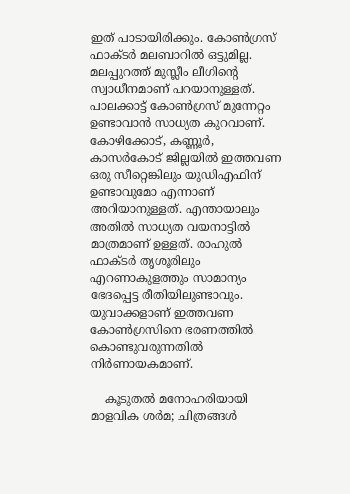ഇത് പാടായിരിക്കും. കോണ്‍ഗ്രസ് ഫാക്ടര്‍ മലബാറില്‍ ഒട്ടുമില്ല. മലപ്പുറത്ത് മുസ്ലീം ലീഗിന്റെ സ്വാധീനമാണ് പറയാനുള്ളത്. പാലക്കാട്ട് കോണ്‍ഗ്രസ് മുന്നേറ്റം ഉണ്ടാവാന്‍ സാധ്യത കുറവാണ്. കോഴിക്കോട്, കണ്ണൂര്‍, കാസര്‍കോട് ജില്ലയില്‍ ഇത്തവണ ഒരു സീറ്റെങ്കിലും യുഡിഎഫിന് ഉണ്ടാവുമോ എന്നാണ് അറിയാനുള്ളത്. എന്തായാലും അതില്‍ സാധ്യത വയനാട്ടില്‍ മാത്രമാണ് ഉള്ളത്. രാഹുല്‍ ഫാക്ടര്‍ തൃശൂരിലും എറണാകുളത്തും സാമാന്യം ഭേദപ്പെട്ട രീതിയിലുണ്ടാവും. യുവാക്കളാണ് ഇത്തവണ കോണ്‍ഗ്രസിനെ ഭരണത്തില്‍ കൊണ്ടുവരുന്നതില്‍ നിര്‍ണായകമാണ്.

    കൂടുതല്‍ മനോഹരിയായി മാളവിക ശര്‍മ; ചിത്രങ്ങള്‍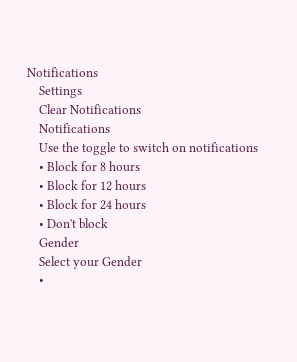Notifications
    Settings
    Clear Notifications
    Notifications
    Use the toggle to switch on notifications
    • Block for 8 hours
    • Block for 12 hours
    • Block for 24 hours
    • Don't block
    Gender
    Select your Gender
    •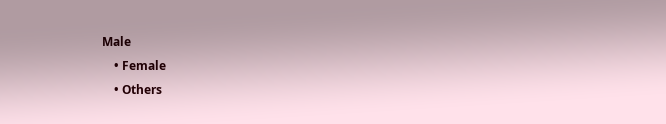Male
    • Female
    • Others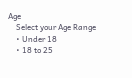Age
    Select your Age Range
    • Under 18
    • 18 to 25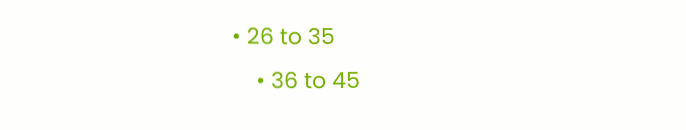• 26 to 35
    • 36 to 45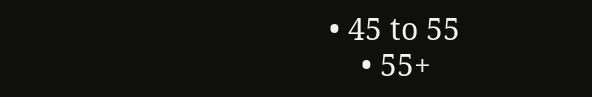• 45 to 55
    • 55+